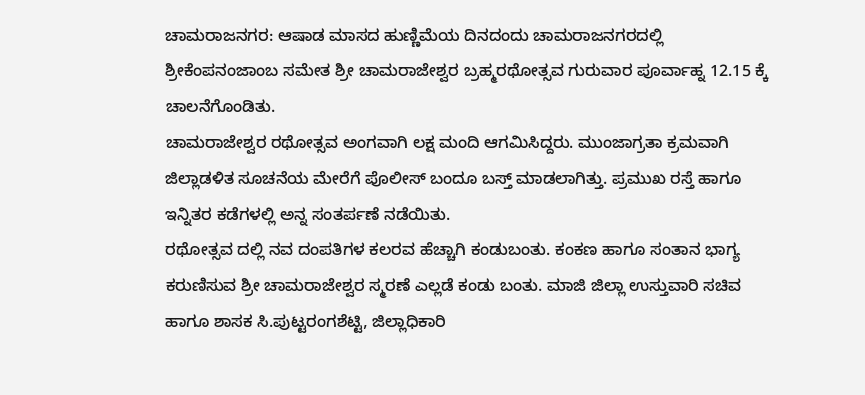ಚಾಮರಾಜನಗರ: ಆಷಾಡ ಮಾಸದ ಹುಣ್ಣಿಮೆಯ ದಿನದಂದು ಚಾಮರಾಜನಗರದಲ್ಲಿ ಶ್ರೀಕೆಂಪನಂಜಾಂಬ ಸಮೇತ ಶ್ರೀ ಚಾಮರಾಜೇಶ್ವರ ಬ್ರಹ್ಮರಥೋತ್ಸವ ಗುರುವಾರ ಪೂರ್ವಾಹ್ನ 12.15 ಕ್ಕೆ ಚಾಲನೆಗೊಂಡಿತು.
ಚಾಮರಾಜೇಶ್ವರ ರಥೋತ್ಸವ ಅಂಗವಾಗಿ ಲಕ್ಷ ಮಂದಿ ಆಗಮಿಸಿದ್ದರು. ಮುಂಜಾಗ್ರತಾ ಕ್ರಮವಾಗಿ ಜಿಲ್ಲಾಡಳಿತ ಸೂಚನೆಯ ಮೇರೆಗೆ ಪೊಲೀಸ್ ಬಂದೂ ಬಸ್ತ್ ಮಾಡಲಾಗಿತ್ತು. ಪ್ರಮುಖ ರಸ್ತೆ ಹಾಗೂ ಇನ್ನಿತರ ಕಡೆಗಳಲ್ಲಿ ಅನ್ನ ಸಂತರ್ಪಣೆ ನಡೆಯಿತು.
ರಥೋತ್ಸವ ದಲ್ಲಿ ನವ ದಂಪತಿಗಳ ಕಲರವ ಹೆಚ್ಚಾಗಿ ಕಂಡುಬಂತು. ಕಂಕಣ ಹಾಗೂ ಸಂತಾನ ಭಾಗ್ಯ ಕರುಣಿಸುವ ಶ್ರೀ ಚಾಮರಾಜೇಶ್ವರ ಸ್ಮರಣೆ ಎಲ್ಲಡೆ ಕಂಡು ಬಂತು. ಮಾಜಿ ಜಿಲ್ಲಾ ಉಸ್ತುವಾರಿ ಸಚಿವ ಹಾಗೂ ಶಾಸಕ ಸಿ.ಪುಟ್ಟರಂಗಶೆಟ್ಟಿ, ಜಿಲ್ಲಾಧಿಕಾರಿ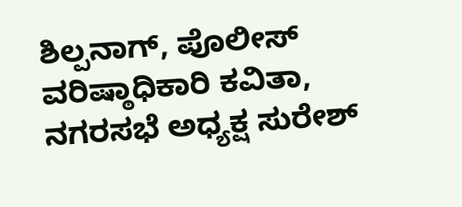ಶಿಲ್ಪನಾಗ್, ಪೊಲೀಸ್ ವರಿಷ್ಠಾಧಿಕಾರಿ ಕವಿತಾ, ನಗರಸಭೆ ಅಧ್ಯಕ್ಷ ಸುರೇಶ್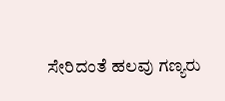ಸೇರಿದಂತೆ ಹಲವು ಗಣ್ಯರು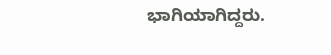ಭಾಗಿಯಾಗಿದ್ದರು.